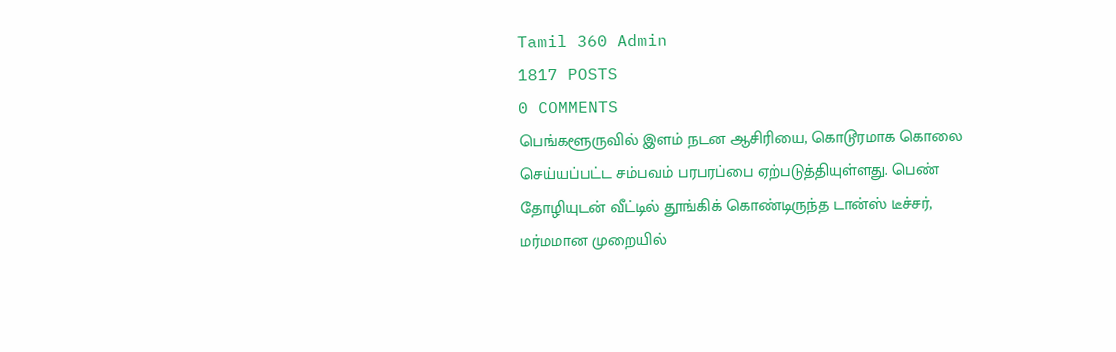Tamil 360 Admin
1817 POSTS
0 COMMENTS
பெங்களூருவில் இளம் நடன ஆசிரியை, கொடூரமாக கொலை செய்யப்பட்ட சம்பவம் பரபரப்பை ஏற்படுத்தியுள்ளது. பெண் தோழியுடன் வீட்டில் தூங்கிக் கொண்டிருந்த டான்ஸ் டீச்சர், மர்மமான முறையில்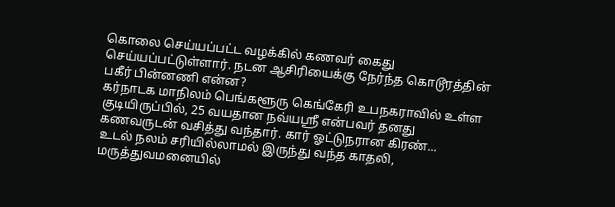கொலை செய்யப்பட்ட வழக்கில் கணவர் கைது செய்யப்பட்டுள்ளார். நடன ஆசிரியைக்கு நேர்ந்த கொடூரத்தின் பகீர் பின்னணி என்ன?
கர்நாடக மாநிலம் பெங்களூரு கெங்கேரி உபநகராவில் உள்ள குடியிருப்பில், 25 வயதான நவ்யஸ்ரீ என்பவர் தனது கணவருடன் வசித்து வந்தார். கார் ஓட்டுநரான கிரண்...
உடல் நலம் சரியில்லாமல் இருந்து வந்த காதலி, மருத்துவமனையில்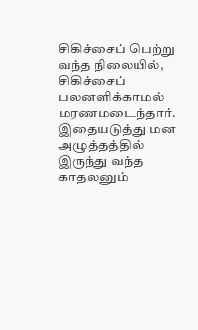சிகிச்சைப் பெற்று வந்த நிலையில், சிகிச்சைப் பலனளிக்காமல் மரணமடைந்தார்.
இதையடுத்து மன அழுத்தத்தில் இருந்து வந்த காதலனும்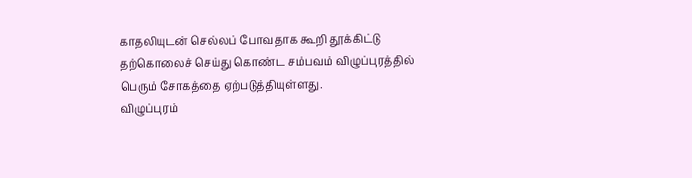காதலியுடன் செல்லப் போவதாக கூறி தூக்கிட்டு தற்கொலைச் செய்து கொண்ட சம்பவம் விழுப்புரத்தில் பெரும் சோகத்தை ஏற்படுத்தியுள்ளது.
விழுப்புரம்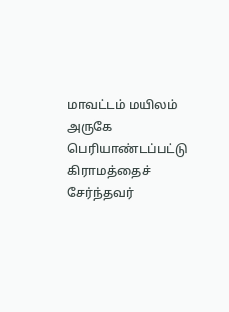மாவட்டம் மயிலம் அருகே பெரியாண்டப்பட்டு கிராமத்தைச் சேர்ந்தவர்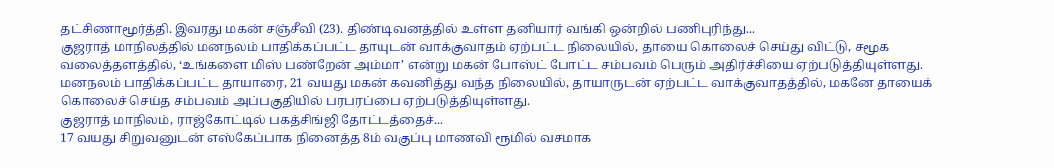தட்சிணாமூர்த்தி. இவரது மகன் சஞ்சீவி (23). திண்டிவனத்தில் உள்ள தனியார் வங்கி ஒன்றில் பணிபுரிந்து...
குஜராத் மாநிலத்தில் மனநலம் பாதிக்கப்பட்ட தாயுடன் வாக்குவாதம் ஏற்பட்ட நிலையில், தாயை கொலைச் செய்து விட்டு, சமூக வலைத்தளத்தில், ‘உங்களை மிஸ் பண்றேன் அம்மா’ என்று மகன் போஸ்ட் போட்ட சம்பவம் பெரும் அதிர்ச்சியை ஏற்படுத்தியுள்ளது.
மனநலம் பாதிக்கப்பட்ட தாயாரை, 21 வயது மகன் கவனித்து வந்த நிலையில், தாயாருடன் ஏற்பட்ட வாக்குவாதத்தில், மகனே தாயைக் கொலைச் செய்த சம்பவம் அப்பகுதியில் பரபரப்பை ஏற்படுத்தியுள்ளது.
குஜராத் மாநிலம், ராஜ்கோட்டில் பகத்சிங்ஜி தோட்டத்தைச்...
17 வயது சிறுவனுடன் எஸ்கேப்பாக நினைத்த 8ம் வகுப்பு மாணவி ரூமில் வசமாக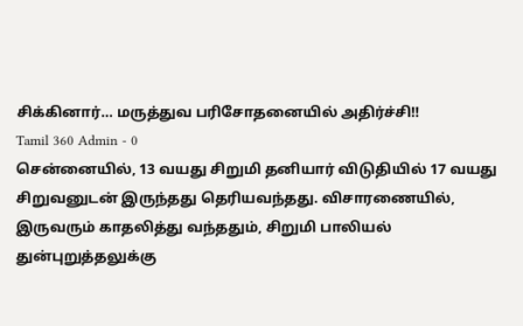சிக்கினார்… மருத்துவ பரிசோதனையில் அதிர்ச்சி!!
Tamil 360 Admin - 0
சென்னையில், 13 வயது சிறுமி தனியார் விடுதியில் 17 வயது சிறுவனுடன் இருந்தது தெரியவந்தது. விசாரணையில், இருவரும் காதலித்து வந்ததும், சிறுமி பாலியல் துன்புறுத்தலுக்கு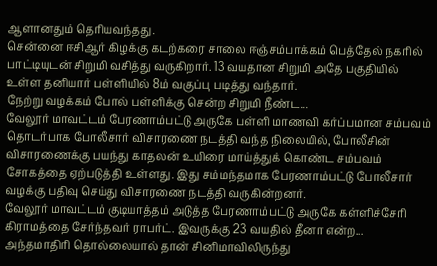ஆளானதும் தெரியவந்தது.
சென்னை ஈசிஆர் கிழக்கு கடற்கரை சாலை ஈஞ்சம்பாக்கம் பெத்தேல் நகரில் பாட்டியுடன் சிறுமி வசித்து வருகிறார். 13 வயதான சிறுமி அதே பகுதியில் உள்ள தனியார் பள்ளியில் 8ம் வகுப்பு படித்து வந்தார்.
நேற்று வழக்கம் போல் பள்ளிக்கு சென்ற சிறுமி நீண்ட...
வேலூர் மாவட்டம் பேரணாம்பட்டு அருகே பள்ளி மாணவி கர்ப்பமான சம்பவம் தொடர்பாக போலீசார் விசாரணை நடத்தி வந்த நிலையில், போலீசின் விசாரணைக்கு பயந்து காதலன் உயிரை மாய்த்துக் கொண்ட சம்பவம் சோகத்தை ஏற்படுத்தி உள்ளது. இது சம்மந்தமாக பேரணாம்பட்டு போலீசார் வழக்கு பதிவு செய்து விசாரணை நடத்தி வருகின்றனர்.
வேலூர் மாவட்டம் குடியாத்தம் அடுத்த பேரணாம்பட்டு அருகே கள்ளிச்சேரி கிராமத்தை சேர்ந்தவர் ராபர்ட். இவருக்கு 23 வயதில் தீனா என்ற...
அந்தமாதிரி தொல்லையால் தான் சினிமாவிலிருந்து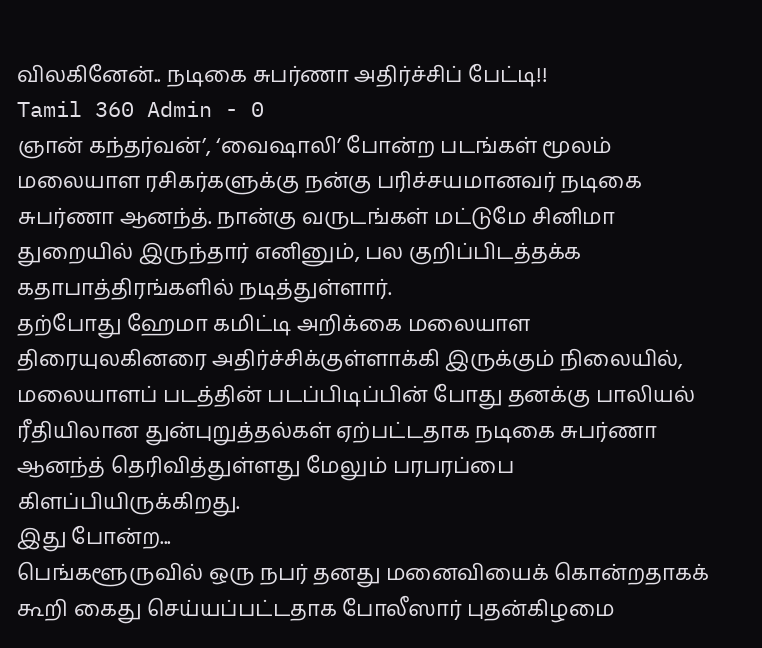விலகினேன்.. நடிகை சுபர்ணா அதிர்ச்சிப் பேட்டி!!
Tamil 360 Admin - 0
ஞான் கந்தர்வன்’, ‘வைஷாலி’ போன்ற படங்கள் மூலம் மலையாள ரசிகர்களுக்கு நன்கு பரிச்சயமானவர் நடிகை சுபர்ணா ஆனந்த். நான்கு வருடங்கள் மட்டுமே சினிமா துறையில் இருந்தார் எனினும், பல குறிப்பிடத்தக்க கதாபாத்திரங்களில் நடித்துள்ளார்.
தற்போது ஹேமா கமிட்டி அறிக்கை மலையாள திரையுலகினரை அதிர்ச்சிக்குள்ளாக்கி இருக்கும் நிலையில், மலையாளப் படத்தின் படப்பிடிப்பின் போது தனக்கு பாலியல் ரீதியிலான துன்புறுத்தல்கள் ஏற்பட்டதாக நடிகை சுபர்ணா ஆனந்த் தெரிவித்துள்ளது மேலும் பரபரப்பை கிளப்பியிருக்கிறது.
இது போன்ற...
பெங்களூருவில் ஒரு நபர் தனது மனைவியைக் கொன்றதாகக் கூறி கைது செய்யப்பட்டதாக போலீஸார் புதன்கிழமை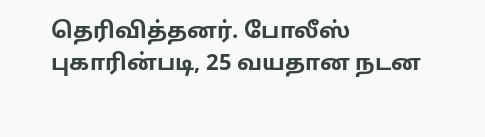தெரிவித்தனர். போலீஸ் புகாரின்படி, 25 வயதான நடன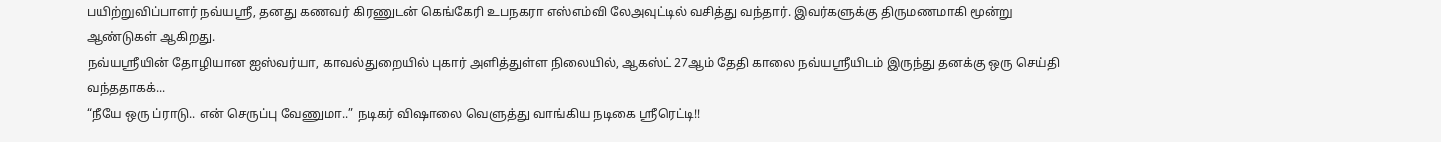பயிற்றுவிப்பாளர் நவ்யஸ்ரீ, தனது கணவர் கிரணுடன் கெங்கேரி உபநகரா எஸ்எம்வி லேஅவுட்டில் வசித்து வந்தார். இவர்களுக்கு திருமணமாகி மூன்று ஆண்டுகள் ஆகிறது.
நவ்யஸ்ரீயின் தோழியான ஐஸ்வர்யா, காவல்துறையில் புகார் அளித்துள்ள நிலையில், ஆகஸ்ட் 27ஆம் தேதி காலை நவ்யஸ்ரீயிடம் இருந்து தனக்கு ஒரு செய்தி வந்ததாகக்...
“நீயே ஒரு ப்ராடு.. என் செருப்பு வேணுமா..” நடிகர் விஷாலை வெளுத்து வாங்கிய நடிகை ஸ்ரீரெட்டி!!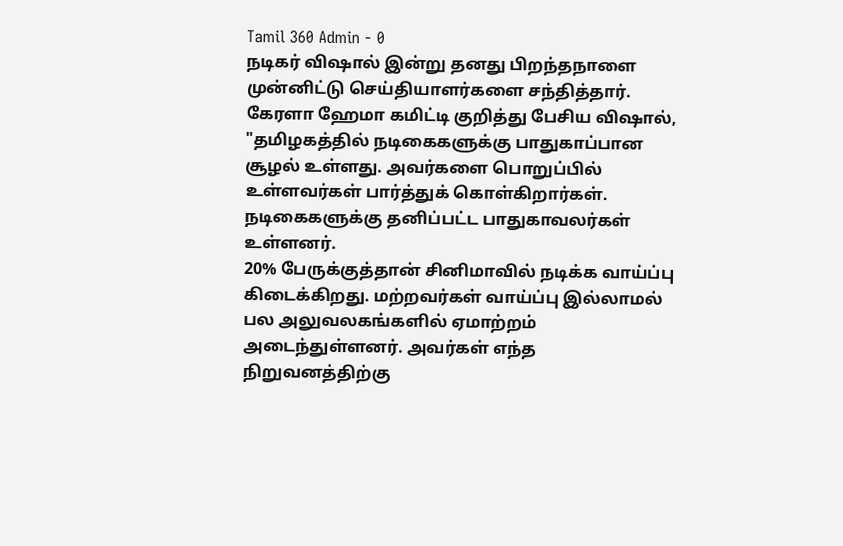Tamil 360 Admin - 0
நடிகர் விஷால் இன்று தனது பிறந்தநாளை முன்னிட்டு செய்தியாளர்களை சந்தித்தார். கேரளா ஹேமா கமிட்டி குறித்து பேசிய விஷால், "தமிழகத்தில் நடிகைகளுக்கு பாதுகாப்பான சூழல் உள்ளது. அவர்களை பொறுப்பில் உள்ளவர்கள் பார்த்துக் கொள்கிறார்கள். நடிகைகளுக்கு தனிப்பட்ட பாதுகாவலர்கள் உள்ளனர்.
20% பேருக்குத்தான் சினிமாவில் நடிக்க வாய்ப்பு கிடைக்கிறது. மற்றவர்கள் வாய்ப்பு இல்லாமல் பல அலுவலகங்களில் ஏமாற்றம் அடைந்துள்ளனர். அவர்கள் எந்த நிறுவனத்திற்கு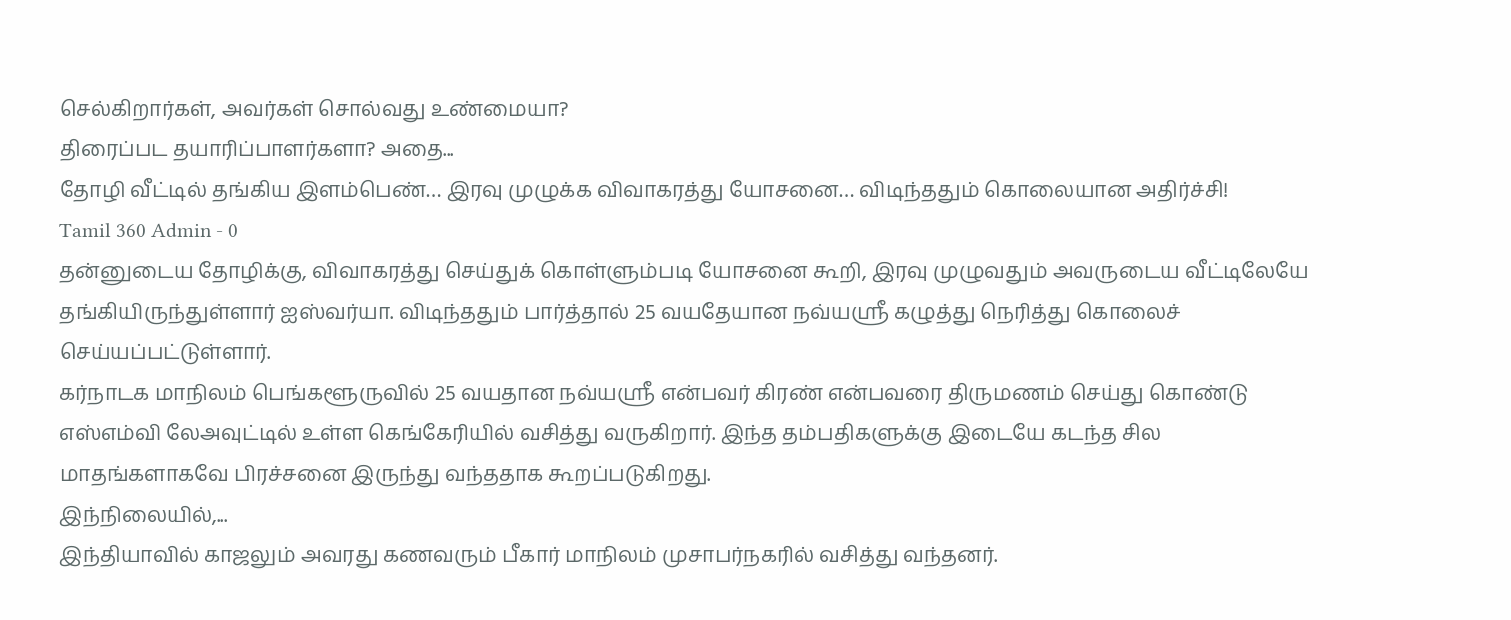செல்கிறார்கள், அவர்கள் சொல்வது உண்மையா?
திரைப்பட தயாரிப்பாளர்களா? அதை...
தோழி வீட்டில் தங்கிய இளம்பெண்… இரவு முழுக்க விவாகரத்து யோசனை… விடிந்ததும் கொலையான அதிர்ச்சி!
Tamil 360 Admin - 0
தன்னுடைய தோழிக்கு, விவாகரத்து செய்துக் கொள்ளும்படி யோசனை கூறி, இரவு முழுவதும் அவருடைய வீட்டிலேயே தங்கியிருந்துள்ளார் ஐஸ்வர்யா. விடிந்ததும் பார்த்தால் 25 வயதேயான நவ்யஸ்ரீ கழுத்து நெரித்து கொலைச் செய்யப்பட்டுள்ளார்.
கர்நாடக மாநிலம் பெங்களூருவில் 25 வயதான நவ்யஸ்ரீ என்பவர் கிரண் என்பவரை திருமணம் செய்து கொண்டு எஸ்எம்வி லேஅவுட்டில் உள்ள கெங்கேரியில் வசித்து வருகிறார். இந்த தம்பதிகளுக்கு இடையே கடந்த சில மாதங்களாகவே பிரச்சனை இருந்து வந்ததாக கூறப்படுகிறது.
இந்நிலையில்,...
இந்தியாவில் காஜலும் அவரது கணவரும் பீகார் மாநிலம் முசாபர்நகரில் வசித்து வந்தனர்.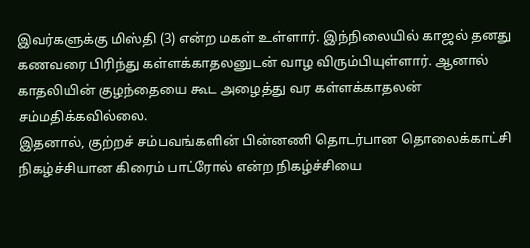இவர்களுக்கு மிஸ்தி (3) என்ற மகள் உள்ளார். இந்நிலையில் காஜல் தனது கணவரை பிரிந்து கள்ளக்காதலனுடன் வாழ விரும்பியுள்ளார். ஆனால் காதலியின் குழந்தையை கூட அழைத்து வர கள்ளக்காதலன் சம்மதிக்கவில்லை.
இதனால், குற்றச் சம்பவங்களின் பின்னணி தொடர்பான தொலைக்காட்சி நிகழ்ச்சியான கிரைம் பாட்ரோல் என்ற நிகழ்ச்சியை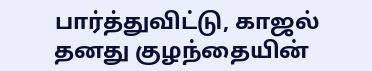பார்த்துவிட்டு, காஜல் தனது குழந்தையின்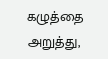கழுத்தை அறுத்து,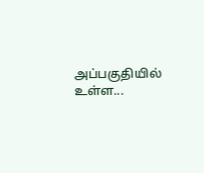அப்பகுதியில் உள்ள...